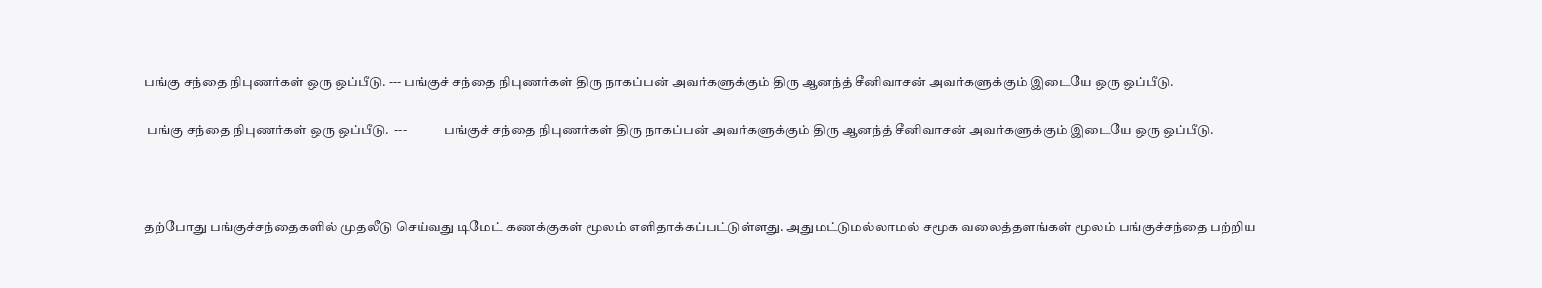பங்கு சந்தை நிபுணர்கள் ஒரு ஒப்பீடு. --- பங்குச் சந்தை நிபுணர்கள் திரு நாகப்பன் அவர்களுக்கும் திரு ஆனந்த் சீனிவாசன் அவர்களுக்கும் இடையே ஒரு ஒப்பீடு.

 பங்கு சந்தை நிபுணர்கள் ஒரு ஒப்பீடு.  ---              பங்குச் சந்தை நிபுணர்கள் திரு நாகப்பன் அவர்களுக்கும் திரு ஆனந்த் சீனிவாசன் அவர்களுக்கும் இடையே ஒரு ஒப்பீடு.



தற்போது பங்குச்சந்தைகளில் முதலீடு செய்வது டிமேட் கணக்குகள் மூலம் எளிதாக்கப்பட்டுள்ளது. அதுமட்டுமல்லாமல் சமூக வலைத்தளங்கள் மூலம் பங்குச்சந்தை பற்றிய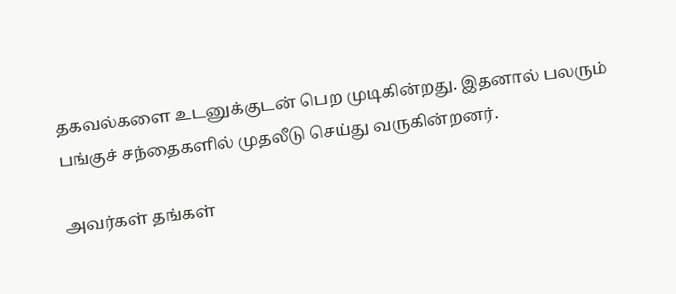தகவல்களை உடனுக்குடன் பெற முடிகின்றது. இதனால் பலரும் பங்குச் சந்தைகளில் முதலீடு செய்து வருகின்றனர்.

அவர்கள் தங்கள்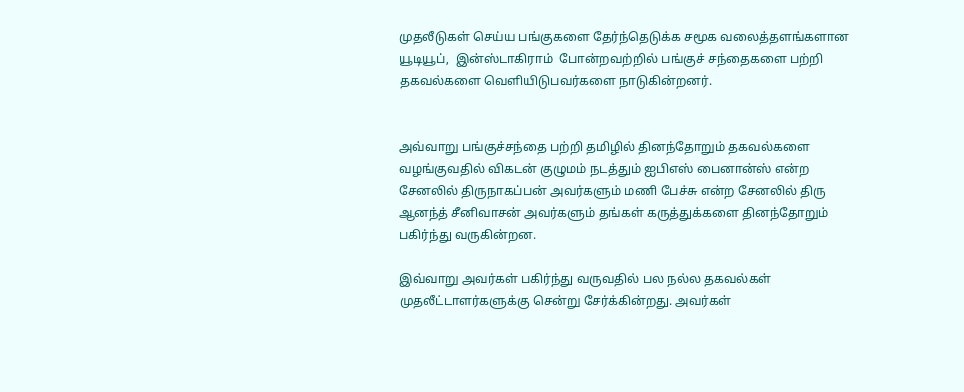முதலீடுகள் செய்ய பங்குகளை தேர்ந்தெடுக்க சமூக வலைத்தளங்களான யூடியூப்,  இன்ஸ்டாகிராம்  போன்றவற்றில் பங்குச் சந்தைகளை பற்றி தகவல்களை வெளியிடுபவர்களை நாடுகின்றனர்.


அவ்வாறு பங்குச்சந்தை பற்றி தமிழில் தினந்தோறும் தகவல்களை வழங்குவதில் விகடன் குழுமம் நடத்தும் ஐபிஎஸ் பைனான்ஸ் என்ற சேனலில் திருநாகப்பன் அவர்களும் மணி பேச்சு என்ற சேனலில் திரு ஆனந்த் சீனிவாசன் அவர்களும் தங்கள் கருத்துக்களை தினந்தோறும் பகிர்ந்து வருகின்றன.

இவ்வாறு அவர்கள் பகிர்ந்து வருவதில் பல நல்ல தகவல்கள் முதலீட்டாளர்களுக்கு சென்று சேர்க்கின்றது. அவர்கள்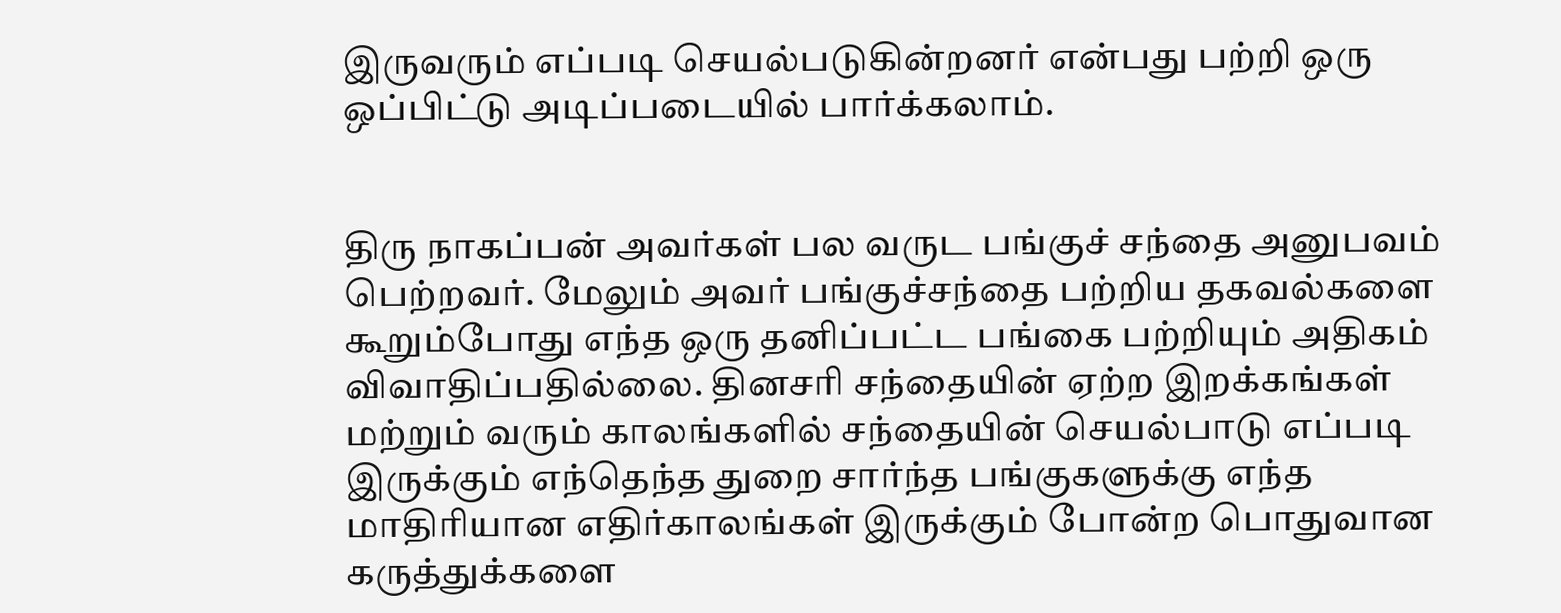இருவரும் எப்படி செயல்படுகின்றனர் என்பது பற்றி ஒரு ஒப்பிட்டு அடிப்படையில் பார்க்கலாம்.


திரு நாகப்பன் அவர்கள் பல வருட பங்குச் சந்தை அனுபவம் பெற்றவர். மேலும் அவர் பங்குச்சந்தை பற்றிய தகவல்களை கூறும்போது எந்த ஒரு தனிப்பட்ட பங்கை பற்றியும் அதிகம் விவாதிப்பதில்லை. தினசரி சந்தையின் ஏற்ற இறக்கங்கள் மற்றும் வரும் காலங்களில் சந்தையின் செயல்பாடு எப்படி இருக்கும் எந்தெந்த துறை சார்ந்த பங்குகளுக்கு எந்த மாதிரியான எதிர்காலங்கள் இருக்கும் போன்ற பொதுவான கருத்துக்களை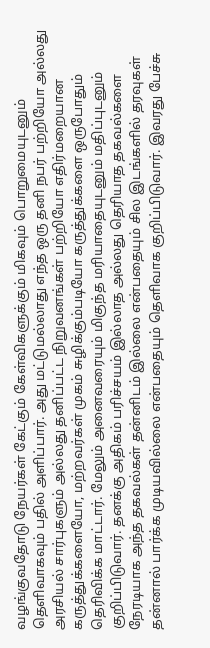வழங்குவதோடு நேயர்கள் கேட்கும் கேள்விகளுக்கும் மிகவும் பொறுமையுடனும் தெளிவாகவும் பதில் அளிப்பார். அது மட்டுமல்லாது எந்த ஒரு தனி நபர் பற்றியோ அல்லது அரசியல் சார்புகளும் அல்லது தனிப்பட்ட நிறுவனங்கள் பற்றியோ எதிர்மறையான கருத்துக்களையோ, மற்றவர்கள் முகம் சுழிக்கும்படியோ கருத்துக்களை ஒருபோதும் தெரிவிக்க மாட்டார். மேலும் அனைவரையும் மிகுந்த மரியாதையுடனும் மதிப்புடனும் குறிப்பிடுவார். தனக்கு அதிகம் பரிச்சயம் இல்லாத அல்லது தெரியாத தகவல்களை நேரடியாக அந்த தகவல்கள் தன்னிடம் இல்லை என்பதையும் சில இடங்களில் தரவுகள் தன்னால் பார்க்க முடியவில்லை என்பதையும் தெளிவாக குறிப்பிடுவார். இவரது பேச்சு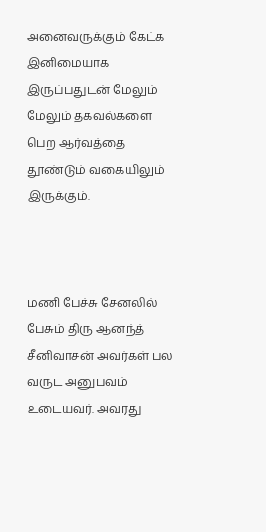அனைவருக்கும் கேட்க இனிமையாக இருப்பதுடன் மேலும் மேலும் தகவல்களை பெற ஆர்வத்தை தூண்டும் வகையிலும் இருக்கும்.



மணி பேச்சு சேனலில் பேசும் திரு ஆனந்த் சீனிவாசன் அவர்கள் பல வருட அனுபவம் உடையவர். அவரது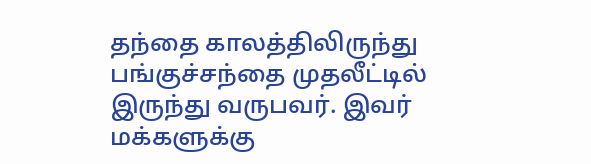தந்தை காலத்திலிருந்து பங்குச்சந்தை முதலீட்டில் இருந்து வருபவர். இவர் மக்களுக்கு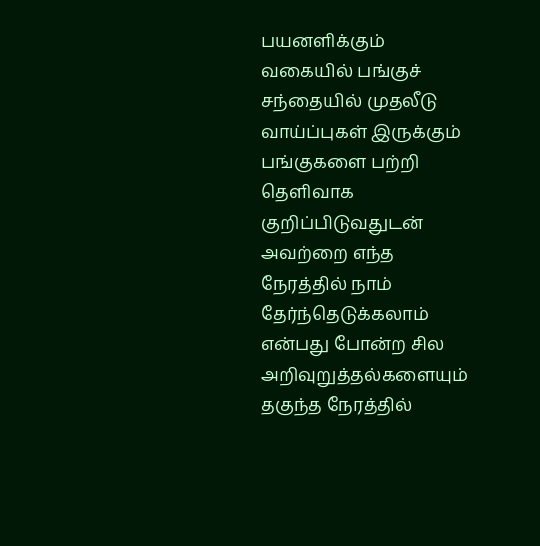பயனளிக்கும் வகையில் பங்குச் சந்தையில் முதலீடு வாய்ப்புகள் இருக்கும் பங்குகளை பற்றி தெளிவாக குறிப்பிடுவதுடன் அவற்றை எந்த நேரத்தில் நாம் தேர்ந்தெடுக்கலாம் என்பது போன்ற சில அறிவுறுத்தல்களையும் தகுந்த நேரத்தில்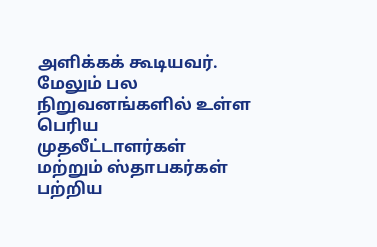அளிக்கக் கூடியவர். மேலும் பல நிறுவனங்களில் உள்ள பெரிய முதலீட்டாளர்கள் மற்றும் ஸ்தாபகர்கள் பற்றிய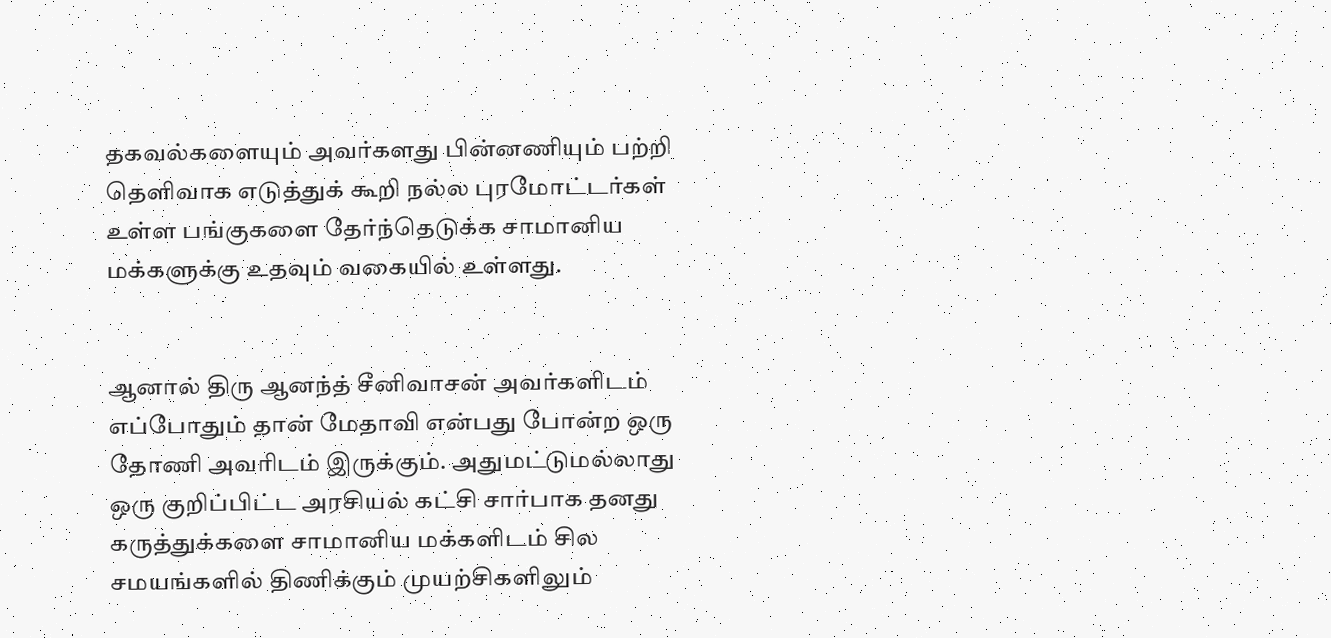தகவல்களையும் அவர்களது பின்னணியும் பற்றி தெளிவாக எடுத்துக் கூறி நல்ல புரமோட்டர்கள் உள்ள பங்குகளை தேர்ந்தெடுக்க சாமானிய மக்களுக்கு உதவும் வகையில் உள்ளது.


ஆனால் திரு ஆனந்த் சீனிவாசன் அவர்களிடம் எப்போதும் தான் மேதாவி என்பது போன்ற ஒரு தோணி அவரிடம் இருக்கும். அதுமட்டுமல்லாது ஒரு குறிப்பிட்ட அரசியல் கட்சி சார்பாக தனது கருத்துக்களை சாமானிய மக்களிடம் சில சமயங்களில் திணிக்கும் முயற்சிகளிலும்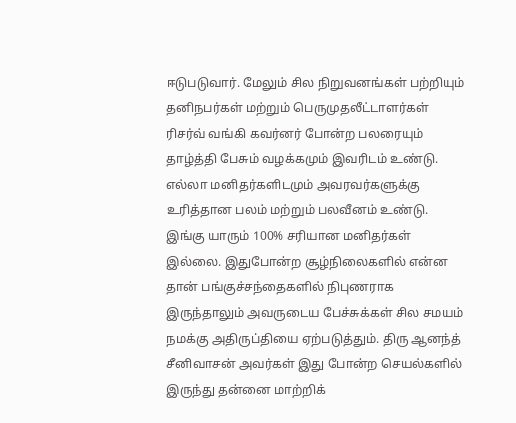ஈடுபடுவார். மேலும் சில நிறுவனங்கள் பற்றியும் தனிநபர்கள் மற்றும் பெருமுதலீட்டாளர்கள் ரிசர்வ் வங்கி கவர்னர் போன்ற பலரையும் தாழ்த்தி பேசும் வழக்கமும் இவரிடம் உண்டு. எல்லா மனிதர்களிடமும் அவரவர்களுக்கு உரித்தான பலம் மற்றும் பலவீனம் உண்டு. இங்கு யாரும் 100% சரியான மனிதர்கள் இல்லை. இதுபோன்ற சூழ்நிலைகளில் என்ன தான் பங்குச்சந்தைகளில் நிபுணராக இருந்தாலும் அவருடைய பேச்சுக்கள் சில சமயம் நமக்கு அதிருப்தியை ஏற்படுத்தும். திரு ஆனந்த் சீனிவாசன் அவர்கள் இது போன்ற செயல்களில் இருந்து தன்னை மாற்றிக்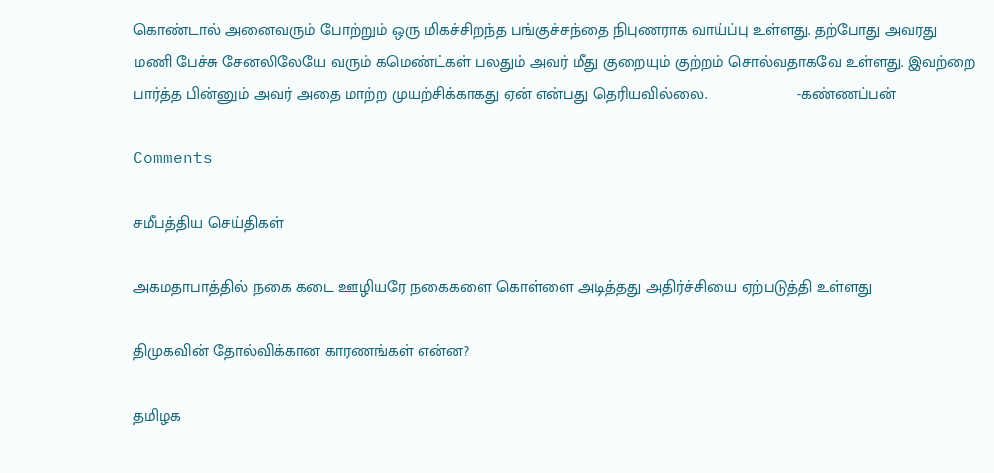கொண்டால் அனைவரும் போற்றும் ஒரு மிகச்சிறந்த பங்குச்சந்தை நிபுணராக வாய்ப்பு உள்ளது. தற்போது அவரது மணி பேச்சு சேனலிலேயே வரும் கமெண்ட்கள் பலதும் அவர் மீது குறையும் குற்றம் சொல்வதாகவே உள்ளது. இவற்றை பார்த்த பின்னும் அவர் அதை மாற்ற முயற்சிக்காகது ஏன் என்பது தெரியவில்லை.                    -கண்ணப்பன்

Comments

சமீபத்திய செய்திகள்

அகமதாபாத்தில் நகை கடை ஊழியரே நகைகளை கொள்ளை அடித்தது அதிர்ச்சியை ஏற்படுத்தி உள்ளது

திமுகவின் தோல்விக்கான காரணங்கள் என்ன?

தமிழக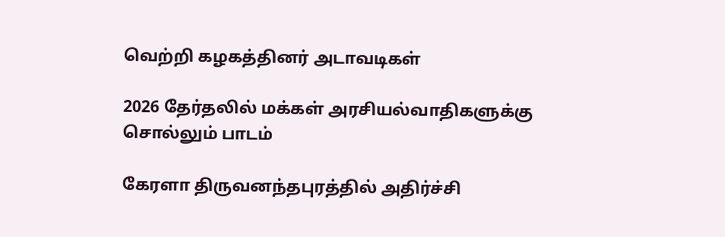வெற்றி கழகத்தினர் அடாவடிகள்

2026 தேர்தலில் மக்கள் அரசியல்வாதிகளுக்கு சொல்லும் பாடம்

கேரளா திருவனந்தபுரத்தில் அதிர்ச்சி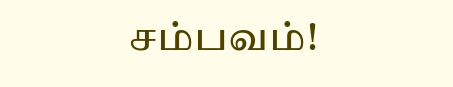சம்பவம்!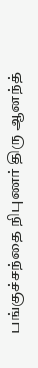பங்குச்சந்தை நிபுணர் திரு ஆனந்த்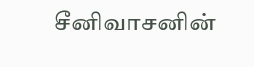சீனிவாசனின்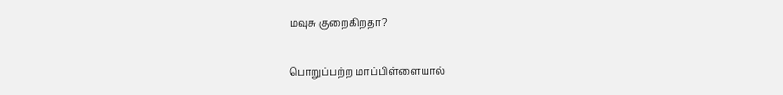மவுசு குறைகிறதா?

பொறுப்பற்ற மாப்பிள்ளையால்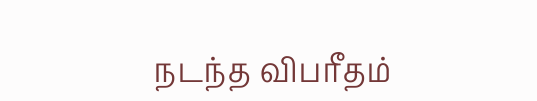நடந்த விபரீதம்